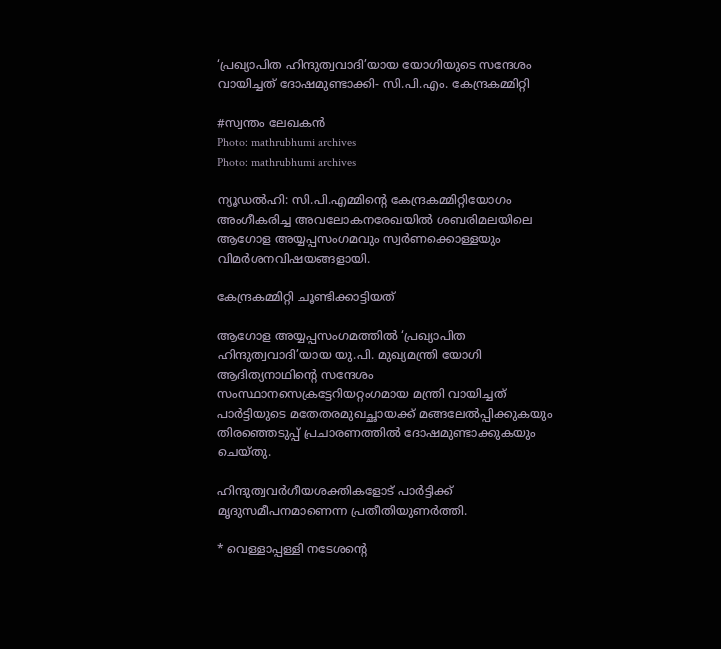‘പ്രഖ്യാപിത ഹിന്ദുത്വവാദി’യായ യോഗിയുടെ സന്ദേശം വായിച്ചത് ദോഷമുണ്ടാക്കി- സി.പി.എം. കേന്ദ്രകമ്മിറ്റി

#സ്വന്തം ലേഖകൻ
Photo: mathrubhumi archives
Photo: mathrubhumi archives

ന്യൂഡൽഹി: സി.പി.എമ്മിന്റെ കേന്ദ്രകമ്മിറ്റിയോഗം അംഗീകരിച്ച അവലോകനരേഖയിൽ ശബരിമലയിലെ ആഗോള അയ്യപ്പസംഗമവും സ്വർണക്കൊള്ളയും വിമർശനവിഷയങ്ങളായി.

കേന്ദ്രകമ്മിറ്റി ചൂണ്ടിക്കാട്ടിയത്

ആഗോള അയ്യപ്പസംഗമത്തിൽ ‘പ്രഖ്യാപിത ഹിന്ദുത്വവാദി’യായ യു.പി. മുഖ്യമന്ത്രി യോഗി ആദിത്യനാഥിന്റെ സന്ദേശം സംസ്ഥാനസെക്രട്ടേറിയറ്റംഗമായ മന്ത്രി വായിച്ചത് പാർട്ടിയുടെ മതേതരമുഖച്ഛായക്ക് മങ്ങലേൽപ്പിക്കുകയും തിരഞ്ഞെടുപ്പ് പ്രചാരണത്തിൽ ദോഷമുണ്ടാക്കുകയും ചെയ്തു.

ഹിന്ദുത്വവർഗീയശക്തികളോട് പാർട്ടിക്ക് മൃദുസമീപനമാണെന്ന പ്രതീതിയുണർത്തി.

* വെള്ളാപ്പള്ളി നടേശന്റെ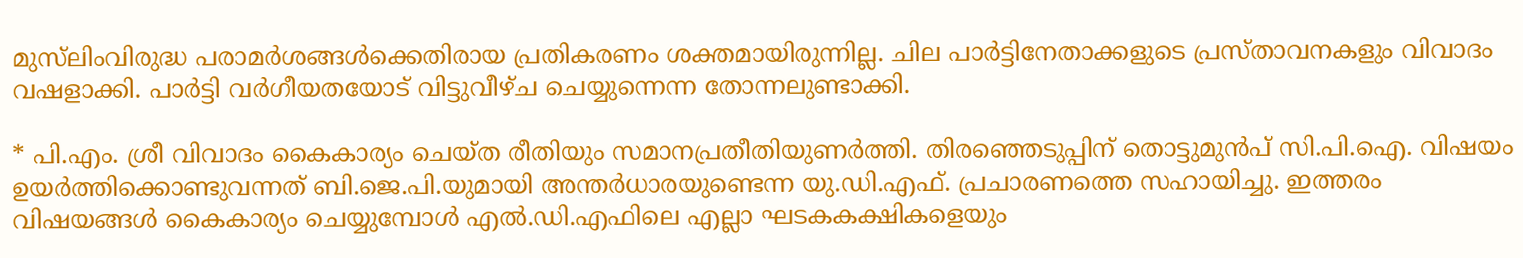മുസ്‍ലിംവിരുദ്ധ പരാമർശങ്ങൾക്കെതിരായ പ്രതികരണം ശക്തമായിരുന്നില്ല. ചില പാർട്ടിനേതാക്കളുടെ പ്രസ്താവനകളും വിവാദം വഷളാക്കി. പാർട്ടി വർഗീയതയോട് വിട്ടുവീഴ്ച ചെയ്യുന്നെന്ന തോന്നലുണ്ടാക്കി.

* പി.എം. ശ്രീ വിവാദം കൈകാര്യം ചെയ്ത രീതിയും സമാനപ്രതീതിയുണർത്തി. തിരഞ്ഞെടുപ്പിന് തൊട്ടുമുൻപ്‌ സി.പി.ഐ. വിഷയം ഉയർത്തിക്കൊണ്ടുവന്നത് ബി.ജെ.പി.യുമായി അന്തർധാരയുണ്ടെന്ന യു.ഡി.എഫ്. പ്രചാരണത്തെ സഹായിച്ചു. ഇത്തരം വിഷയങ്ങൾ കൈകാര്യം ചെയ്യുമ്പോൾ എൽ.ഡി.എഫിലെ എല്ലാ ഘടകകക്ഷികളെയും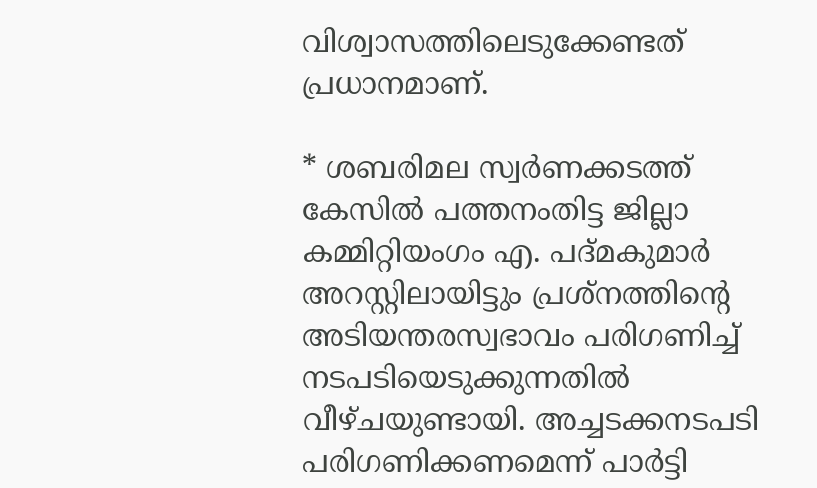വിശ്വാസത്തിലെടുക്കേണ്ടത് പ്രധാനമാണ്.

* ശബരിമല സ്വർണക്കടത്ത് കേസിൽ പത്തനംതിട്ട ജില്ലാ കമ്മിറ്റിയംഗം എ. പദ്‌മകുമാർ അറസ്റ്റിലായിട്ടും പ്രശ്നത്തിന്റെ അടിയന്തരസ്വഭാവം പരിഗണിച്ച് നടപടിയെടുക്കുന്നതിൽ വീഴ്ചയുണ്ടായി. അച്ചടക്കനടപടി പരിഗണിക്കണമെന്ന് പാർട്ടി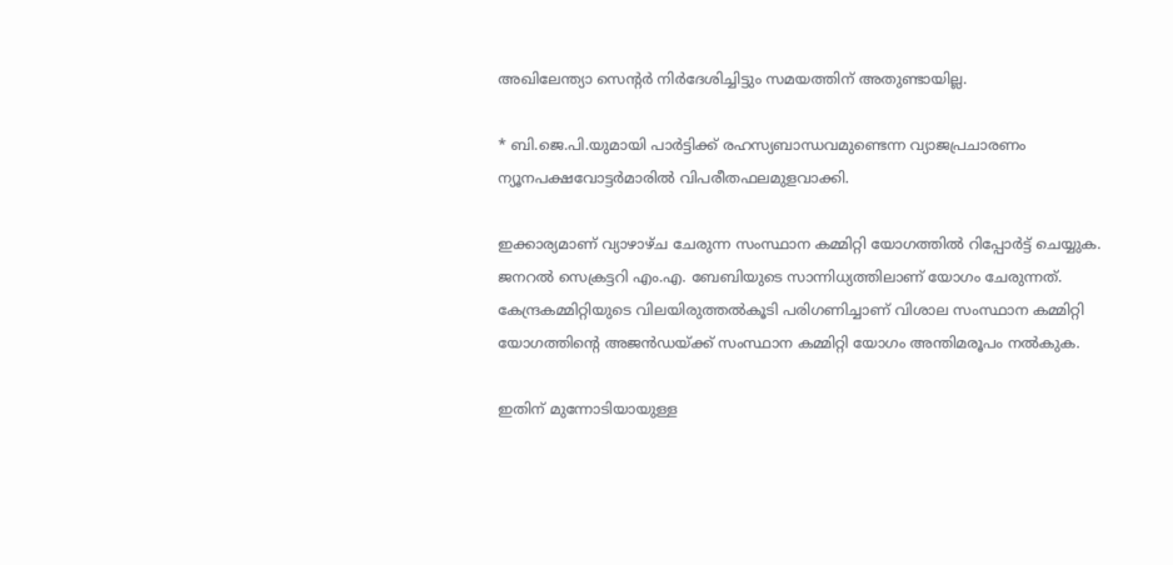അഖിലേന്ത്യാ സെന്റർ നിർദേശിച്ചിട്ടും സമയത്തിന് അതുണ്ടായില്ല.

* ബി.ജെ.പി.യുമായി പാർട്ടിക്ക് രഹസ്യബാന്ധവമുണ്ടെന്ന വ്യാജപ്രചാരണം ന്യൂനപക്ഷവോട്ടർമാരിൽ വിപരീതഫലമുളവാക്കി.

ഇക്കാര്യമാണ് വ്യാഴാഴ്ച ചേരുന്ന സംസ്ഥാന കമ്മിറ്റി യോഗത്തിൽ റിപ്പോർട്ട് ചെയ്യുക. ജനറൽ സെക്രട്ടറി എം.എ. ബേബിയുടെ സാന്നിധ്യത്തിലാണ് യോഗം ചേരുന്നത്. കേന്ദ്രകമ്മിറ്റിയുടെ വിലയിരുത്തൽകൂടി പരിഗണിച്ചാണ് വിശാല സംസ്ഥാന കമ്മിറ്റി യോഗത്തിന്റെ അജൻഡയ്ക്ക് സംസ്ഥാന കമ്മിറ്റി യോഗം അന്തിമരൂപം നൽകുക.

ഇതിന് മുന്നോടിയായുള്ള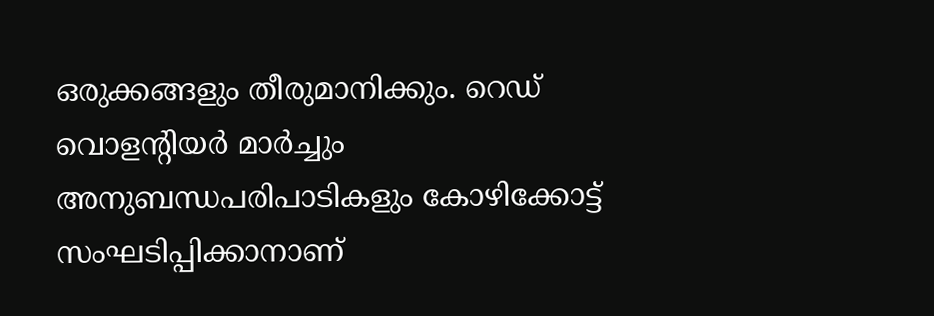ഒരുക്കങ്ങളും തീരുമാനിക്കും. റെഡ് വൊളന്റിയർ മാർച്ചും അനുബന്ധപരിപാടികളും കോഴിക്കോട്ട് സംഘടിപ്പിക്കാനാണ്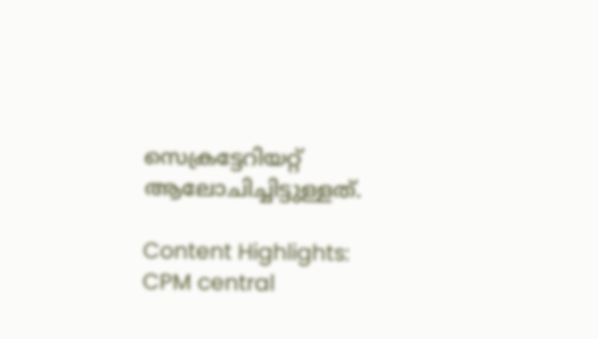സെക്രട്ടേറിയറ്റ് ആലോചിച്ചിട്ടുള്ളത്.

Content Highlights: CPM central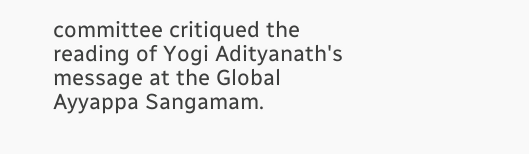committee critiqued the reading of Yogi Adityanath's message at the Global Ayyappa Sangamam.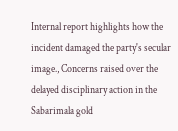Internal report highlights how the incident damaged the party's secular image., Concerns raised over the delayed disciplinary action in the Sabarimala gold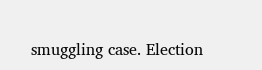smuggling case. Election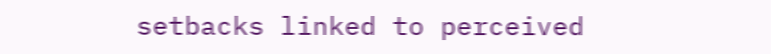setbacks linked to perceived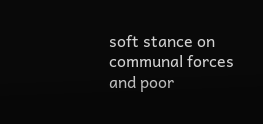soft stance on communal forces and poor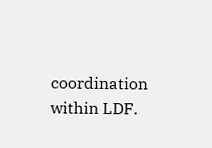coordination within LDF.